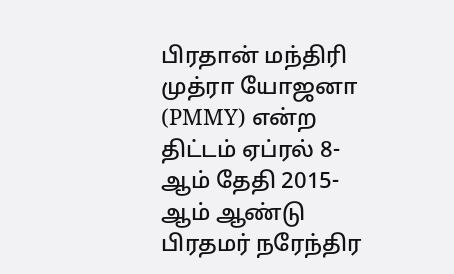பிரதான் மந்திரி முத்ரா யோஜனா (PMMY) என்ற திட்டம் ஏப்ரல் 8-ஆம் தேதி 2015-ஆம் ஆண்டு பிரதமர் நரேந்திர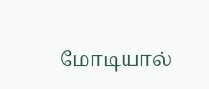மோடியால்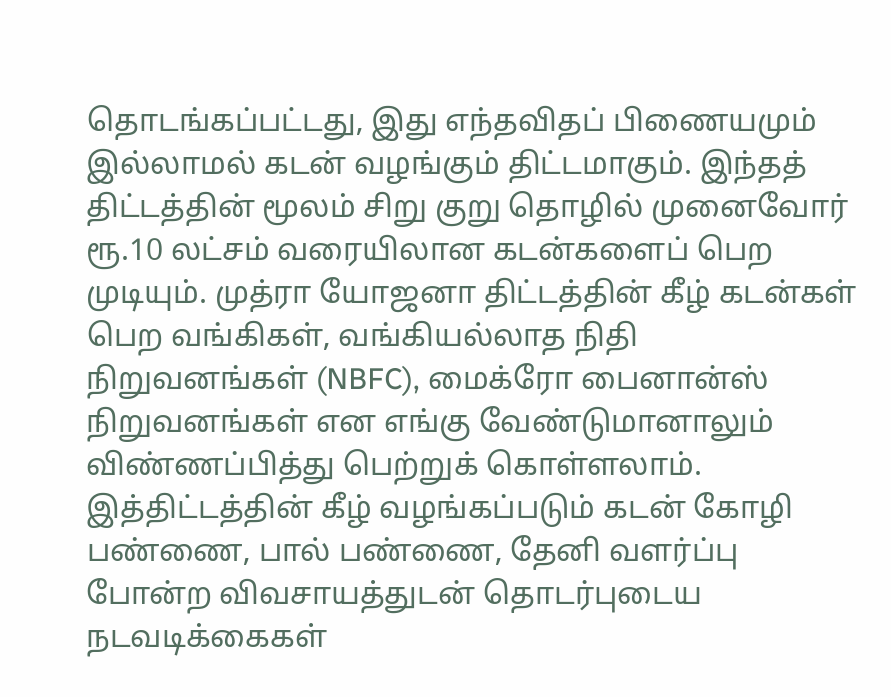தொடங்கப்பட்டது, இது எந்தவிதப் பிணையமும் இல்லாமல் கடன் வழங்கும் திட்டமாகும். இந்தத் திட்டத்தின் மூலம் சிறு குறு தொழில் முனைவோர் ரூ.10 லட்சம் வரையிலான கடன்களைப் பெற முடியும். முத்ரா யோஜனா திட்டத்தின் கீழ் கடன்கள் பெற வங்கிகள், வங்கியல்லாத நிதி நிறுவனங்கள் (NBFC), மைக்ரோ பைனான்ஸ் நிறுவனங்கள் என எங்கு வேண்டுமானாலும் விண்ணப்பித்து பெற்றுக் கொள்ளலாம்.
இத்திட்டத்தின் கீழ் வழங்கப்படும் கடன் கோழி பண்ணை, பால் பண்ணை, தேனி வளர்ப்பு போன்ற விவசாயத்துடன் தொடர்புடைய நடவடிக்கைகள்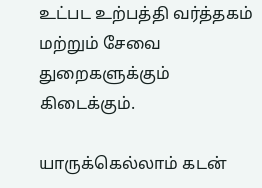உட்பட உற்பத்தி வர்த்தகம் மற்றும் சேவை துறைகளுக்கும் கிடைக்கும்.

யாருக்கெல்லாம் கடன்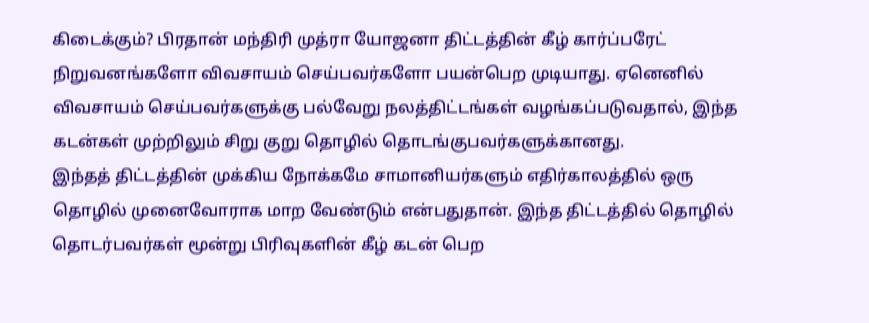கிடைக்கும்? பிரதான் மந்திரி முத்ரா யோஜனா திட்டத்தின் கீழ் கார்ப்பரேட் நிறுவனங்களோ விவசாயம் செய்பவர்களோ பயன்பெற முடியாது. ஏனெனில் விவசாயம் செய்பவர்களுக்கு பல்வேறு நலத்திட்டங்கள் வழங்கப்படுவதால், இந்த கடன்கள் முற்றிலும் சிறு குறு தொழில் தொடங்குபவர்களுக்கானது.
இந்தத் திட்டத்தின் முக்கிய நோக்கமே சாமானியர்களும் எதிர்காலத்தில் ஒரு தொழில் முனைவோராக மாற வேண்டும் என்பதுதான். இந்த திட்டத்தில் தொழில் தொடர்பவர்கள் மூன்று பிரிவுகளின் கீழ் கடன் பெற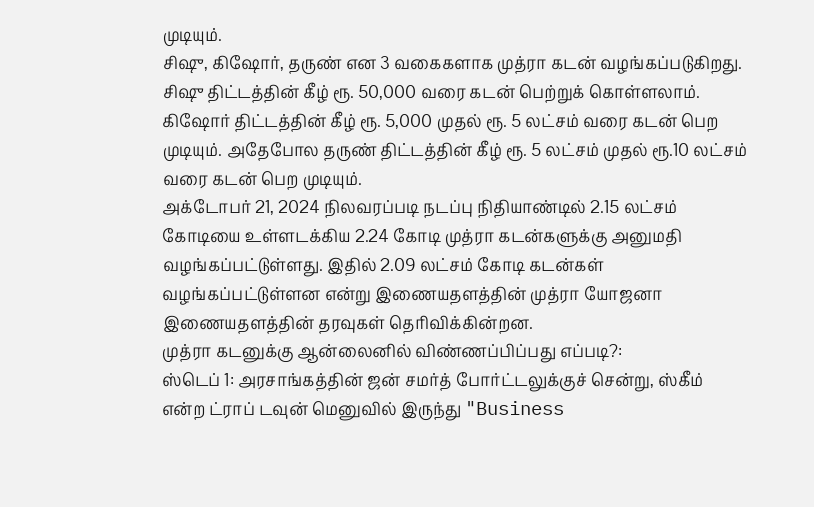முடியும்.
சிஷு, கிஷோர், தருண் என 3 வகைகளாக முத்ரா கடன் வழங்கப்படுகிறது. சிஷு திட்டத்தின் கீழ் ரூ. 50,000 வரை கடன் பெற்றுக் கொள்ளலாம். கிஷோர் திட்டத்தின் கீழ் ரூ. 5,000 முதல் ரூ. 5 லட்சம் வரை கடன் பெற முடியும். அதேபோல தருண் திட்டத்தின் கீழ் ரூ. 5 லட்சம் முதல் ரூ.10 லட்சம் வரை கடன் பெற முடியும்.
அக்டோபர் 21, 2024 நிலவரப்படி நடப்பு நிதியாண்டில் 2.15 லட்சம் கோடியை உள்ளடக்கிய 2.24 கோடி முத்ரா கடன்களுக்கு அனுமதி வழங்கப்பட்டுள்ளது. இதில் 2.09 லட்சம் கோடி கடன்கள் வழங்கப்பட்டுள்ளன என்று இணையதளத்தின் முத்ரா யோஜனா இணையதளத்தின் தரவுகள் தெரிவிக்கின்றன.
முத்ரா கடனுக்கு ஆன்லைனில் விண்ணப்பிப்பது எப்படி?:
ஸ்டெப் 1: அரசாங்கத்தின் ஜன் சமர்த் போர்ட்டலுக்குச் சென்று, ஸ்கீம் என்ற ட்ராப் டவுன் மெனுவில் இருந்து "Business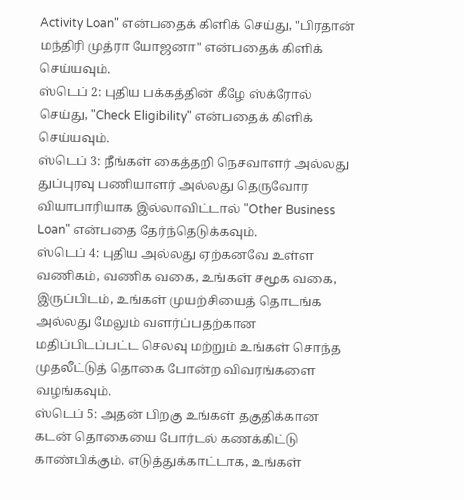Activity Loan" என்பதைக் கிளிக் செய்து, "பிரதான் மந்திரி முத்ரா யோஜனா" என்பதைக் கிளிக் செய்யவும்.
ஸ்டெப் 2: புதிய பக்கத்தின் கீழே ஸ்க்ரோல் செய்து, "Check Eligibility" என்பதைக் கிளிக் செய்யவும்.
ஸ்டெப் 3: நீங்கள் கைத்தறி நெசவாளர் அல்லது துப்புரவு பணியாளர் அல்லது தெருவோர வியாபாரியாக இல்லாவிட்டால் "Other Business Loan" என்பதை தேர்ந்தெடுக்கவும்.
ஸ்டெப் 4: புதிய அல்லது ஏற்கனவே உள்ள வணிகம், வணிக வகை, உங்கள் சமூக வகை, இருப்பிடம், உங்கள் முயற்சியைத் தொடங்க அல்லது மேலும் வளர்ப்பதற்கான மதிப்பிடப்பட்ட செலவு மற்றும் உங்கள் சொந்த முதலீட்டுத் தொகை போன்ற விவரங்களை வழங்கவும்.
ஸ்டெப் 5: அதன் பிறகு உங்கள் தகுதிக்கான கடன் தொகையை போர்டல் கணக்கிட்டு காண்பிக்கும். எடுத்துக்காட்டாக, உங்கள்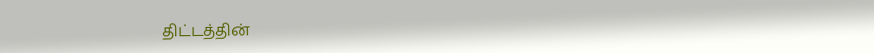திட்டத்தின்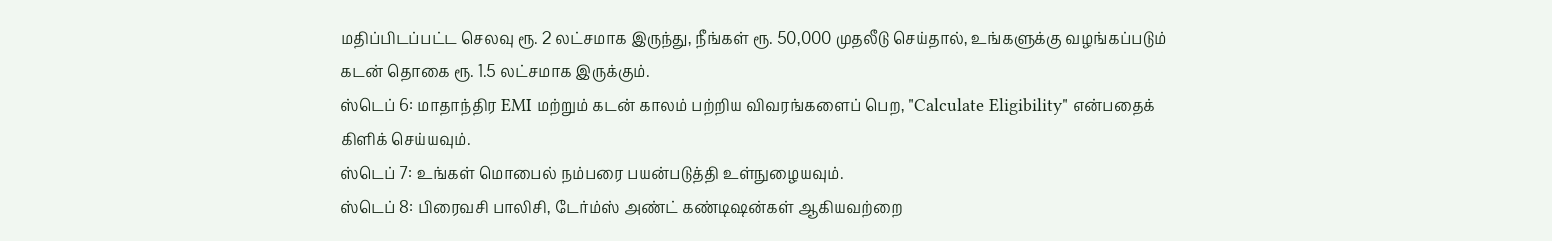மதிப்பிடப்பட்ட செலவு ரூ. 2 லட்சமாக இருந்து, நீங்கள் ரூ. 50,000 முதலீடு செய்தால், உங்களுக்கு வழங்கப்படும் கடன் தொகை ரூ. 1.5 லட்சமாக இருக்கும்.
ஸ்டெப் 6: மாதாந்திர EMI மற்றும் கடன் காலம் பற்றிய விவரங்களைப் பெற, "Calculate Eligibility" என்பதைக் கிளிக் செய்யவும்.
ஸ்டெப் 7: உங்கள் மொபைல் நம்பரை பயன்படுத்தி உள்நுழையவும்.
ஸ்டெப் 8: பிரைவசி பாலிசி, டேர்ம்ஸ் அண்ட் கண்டிஷன்கள் ஆகியவற்றை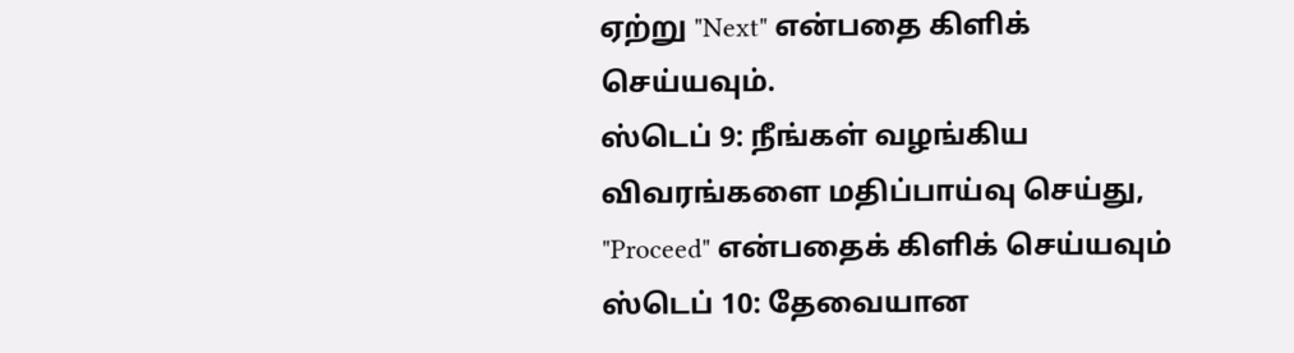ஏற்று "Next" என்பதை கிளிக் செய்யவும்.
ஸ்டெப் 9: நீங்கள் வழங்கிய விவரங்களை மதிப்பாய்வு செய்து, "Proceed" என்பதைக் கிளிக் செய்யவும்
ஸ்டெப் 10: தேவையான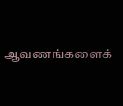ஆவணங்களைக்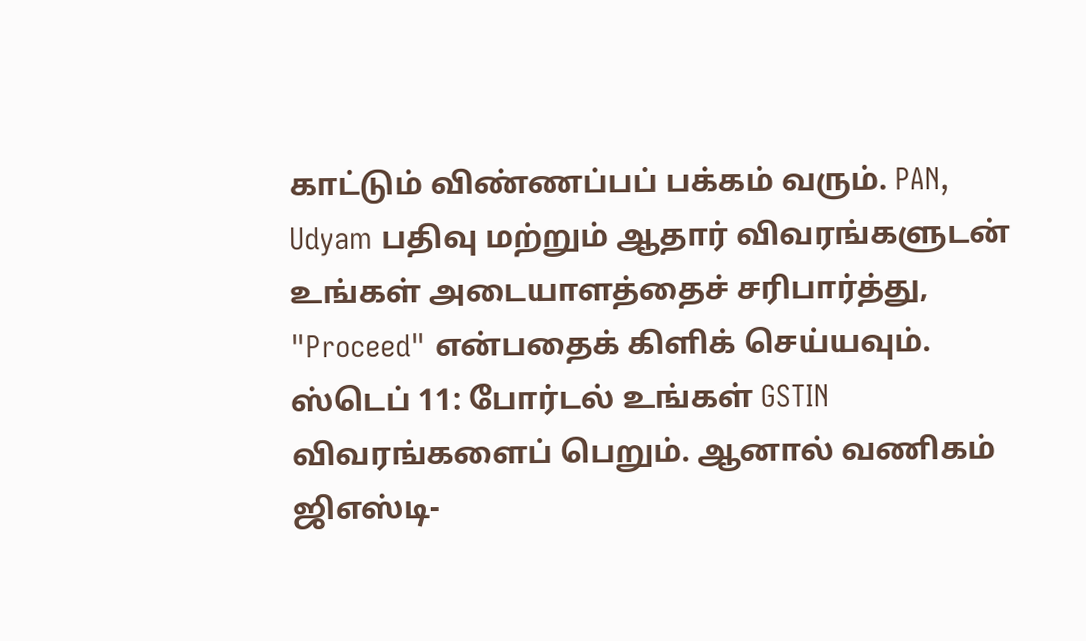காட்டும் விண்ணப்பப் பக்கம் வரும். PAN, Udyam பதிவு மற்றும் ஆதார் விவரங்களுடன் உங்கள் அடையாளத்தைச் சரிபார்த்து, "Proceed" என்பதைக் கிளிக் செய்யவும்.
ஸ்டெப் 11: போர்டல் உங்கள் GSTIN விவரங்களைப் பெறும். ஆனால் வணிகம் ஜிஎஸ்டி-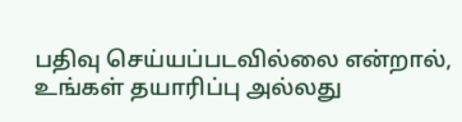பதிவு செய்யப்படவில்லை என்றால், உங்கள் தயாரிப்பு அல்லது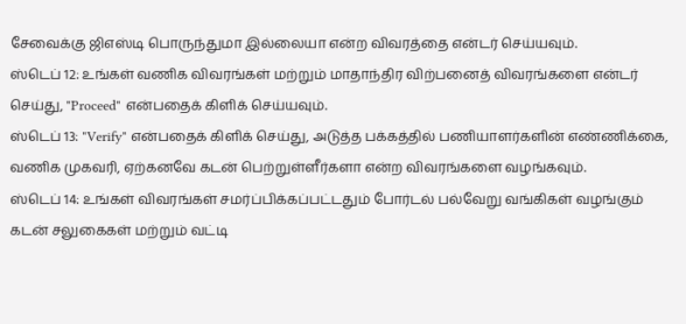சேவைக்கு ஜிஎஸ்டி பொருந்துமா இல்லையா என்ற விவரத்தை என்டர் செய்யவும்.
ஸ்டெப் 12: உங்கள் வணிக விவரங்கள் மற்றும் மாதாந்திர விற்பனைத் விவரங்களை என்டர் செய்து, "Proceed" என்பதைக் கிளிக் செய்யவும்.
ஸ்டெப் 13: "Verify" என்பதைக் கிளிக் செய்து, அடுத்த பக்கத்தில் பணியாளர்களின் எண்ணிக்கை, வணிக முகவரி, ஏற்கனவே கடன் பெற்றுள்ளீர்களா என்ற விவரங்களை வழங்கவும்.
ஸ்டெப் 14: உங்கள் விவரங்கள் சமர்ப்பிக்கப்பட்டதும் போர்டல் பல்வேறு வங்கிகள் வழங்கும் கடன் சலுகைகள் மற்றும் வட்டி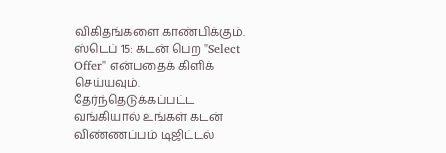விகிதங்களை காண்பிக்கும்.
ஸ்டெப் 15: கடன் பெற "Select Offer" என்பதைக் கிளிக் செய்யவும். தேர்ந்தெடுக்கப்பட்ட வங்கியால் உங்கள் கடன் விண்ணப்பம் டிஜிட்டல்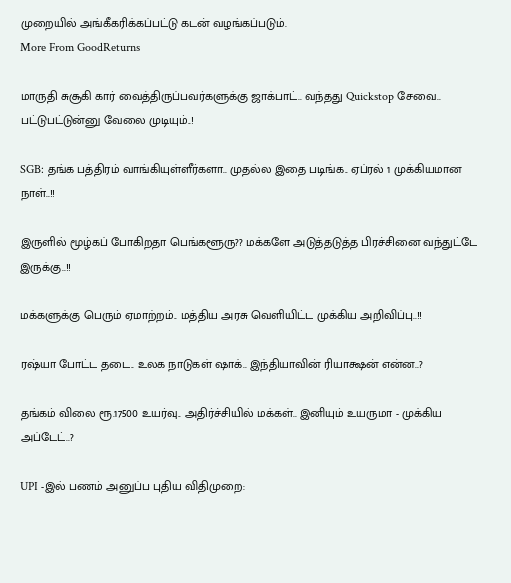முறையில் அங்கீகரிக்கப்பட்டு கடன் வழங்கப்படும்.
More From GoodReturns

மாருதி சுசூகி கார் வைத்திருப்பவர்களுக்கு ஜாக்பாட்.. வந்தது Quickstop சேவை.. பட்டுபட்டுன்னு வேலை முடியும்..!

SGB: தங்க பத்திரம் வாங்கியுள்ளீர்களா.. முதல்ல இதை படிங்க.. ஏப்ரல் 1 முக்கியமான நாள்..!!

இருளில் மூழ்கப் போகிறதா பெங்களூரு?? மக்களே அடுத்தடுத்த பிரச்சினை வந்துட்டே இருக்கு..!!

மக்களுக்கு பெரும் ஏமாற்றம்.. மத்திய அரசு வெளியிட்ட முக்கிய அறிவிப்பு..!!

ரஷ்யா போட்ட தடை.. உலக நாடுகள் ஷாக்.. இந்தியாவின் ரியாக்ஷன் என்ன..?

தங்கம் விலை ரூ.17500 உயர்வு.. அதிர்ச்சியில் மக்கள்.. இனியும் உயருமா - முக்கிய அப்டேட்..?

UPI -இல் பணம் அனுப்ப புதிய விதிமுறை: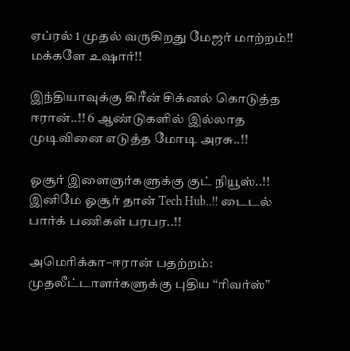ஏப்ரல் 1 முதல் வருகிறது மேஜர் மாற்றம்!! மக்களே உஷார்!!

இந்தியாவுக்கு கிரீன் சிக்னல் கொடுத்த ஈரான்..!! 6 ஆண்டுகளில் இல்லாத முடிவினை எடுத்த மோடி அரசு..!!

ஓசூர் இளைஞர்களுக்கு குட் நியூஸ்..!! இனிமே ஓசூர் தான் Tech Hub..!! டைடல் பார்க் பணிகள் பரபர..!!

அமெரிக்கா–ஈரான் பதற்றம்: முதலீட்டாளர்களுக்கு புதிய “ரிவர்ஸ்”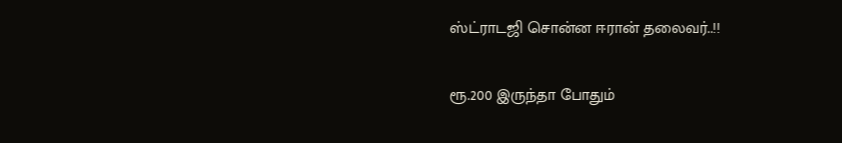ஸ்ட்ராடஜி சொன்ன ஈரான் தலைவர்..!!

ரூ.200 இருந்தா போதும்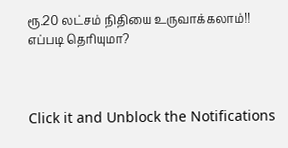ரூ.20 லட்சம் நிதியை உருவாக்கலாம்!! எப்படி தெரியுமா?



Click it and Unblock the Notifications